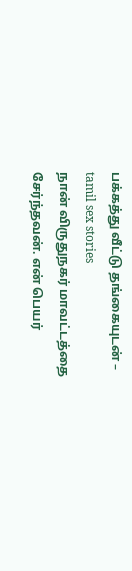பக்கத்து வீட்டு தங்கையுடன் – tamil sex stories
நான் விருதுநகர் மாவட்டத்தை சேர்ந்தவன். என் பெயர்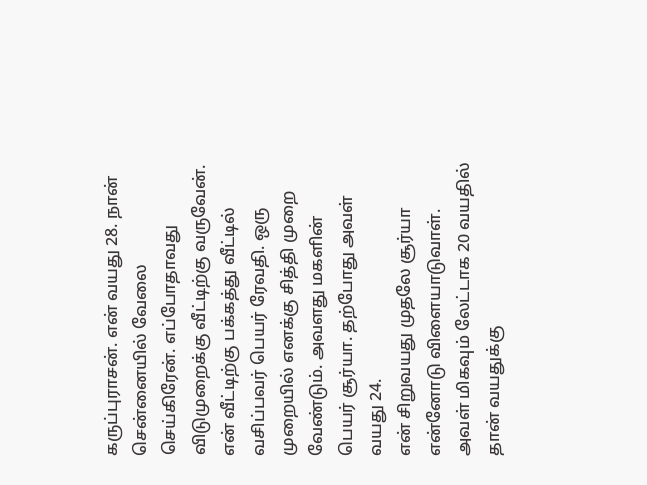கருப்புராசன். என் வயது 28. நான் சென்னையில் வேலை செய்கிரேன். எப்போதாவது விடுமுறைக்கு வீட்டிற்கு வருவேன். என் வீட்டிற்கு பக்கத்து வீட்டில் வசிப்பவர் பெயர் ரேவதி. ஒரு முறையில் எனக்கு சித்தி முறை வேண்டும். அவளது மகளின் பெயர் சூர்யா. தற்போது அவள் வயது 24.
என் சிறுவயது முதலே சூர்யா என்னோடு விளையாடுவாள். அவள் மிகவும் லேட்டாக 20 வயதில் தான் வயதுக்கு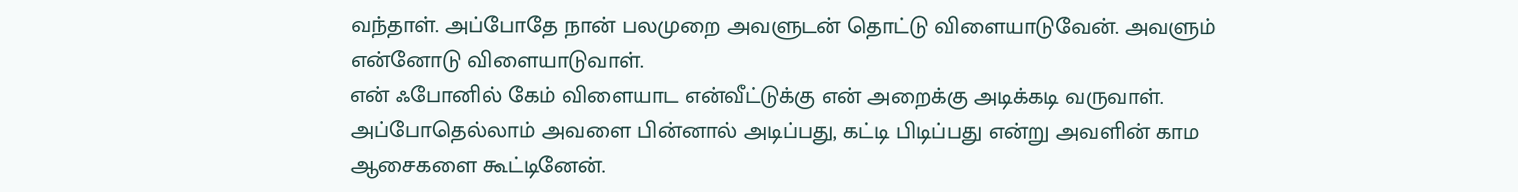வந்தாள். அப்போதே நான் பலமுறை அவளுடன் தொட்டு விளையாடுவேன். அவளும் என்னோடு விளையாடுவாள்.
என் ஃபோனில் கேம் விளையாட என்வீட்டுக்கு என் அறைக்கு அடிக்கடி வருவாள். அப்போதெல்லாம் அவளை பின்னால் அடிப்பது, கட்டி பிடிப்பது என்று அவளின் காம ஆசைகளை கூட்டினேன்.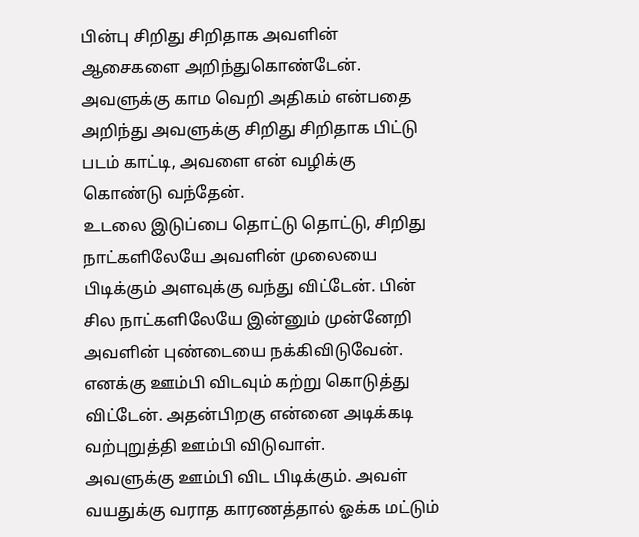பின்பு சிறிது சிறிதாக அவளின் ஆசைகளை அறிந்துகொண்டேன். அவளுக்கு காம வெறி அதிகம் என்பதை அறிந்து அவளுக்கு சிறிது சிறிதாக பிட்டு படம் காட்டி, அவளை என் வழிக்கு கொண்டு வந்தேன்.
உடலை இடுப்பை தொட்டு தொட்டு, சிறிது நாட்களிலேயே அவளின் முலையை பிடிக்கும் அளவுக்கு வந்து விட்டேன். பின் சில நாட்களிலேயே இன்னும் முன்னேறி அவளின் புண்டையை நக்கிவிடுவேன். எனக்கு ஊம்பி விடவும் கற்று கொடுத்து விட்டேன். அதன்பிறகு என்னை அடிக்கடி வற்புறுத்தி ஊம்பி விடுவாள்.
அவளுக்கு ஊம்பி விட பிடிக்கும். அவள் வயதுக்கு வராத காரணத்தால் ஓக்க மட்டும்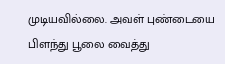முடியவில்லை. அவள் புண்டையை பிளந்து பூலை வைத்து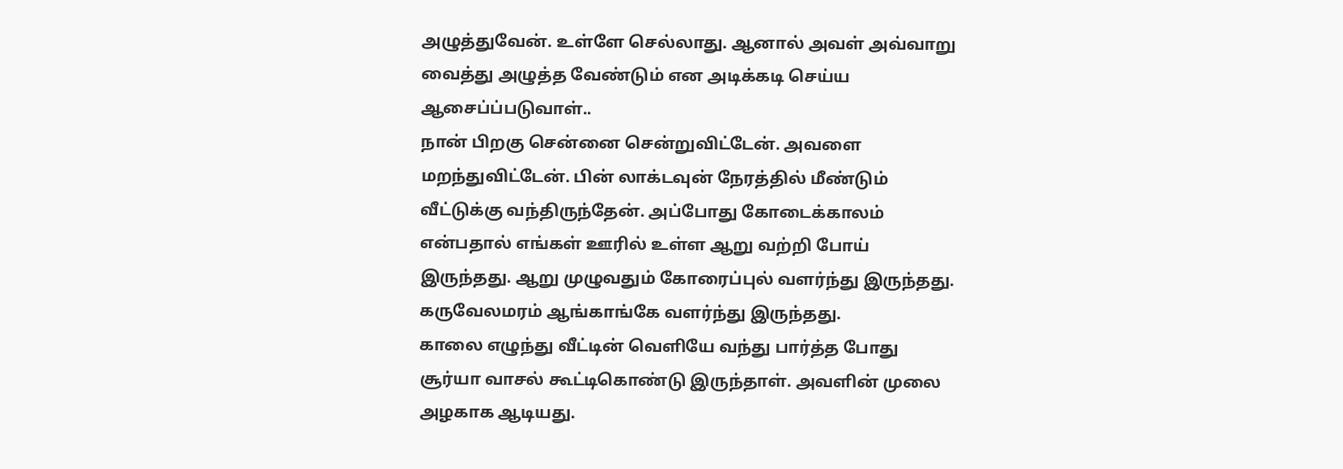அழுத்துவேன். உள்ளே செல்லாது. ஆனால் அவள் அவ்வாறு வைத்து அழுத்த வேண்டும் என அடிக்கடி செய்ய ஆசைப்ப்படுவாள்..
நான் பிறகு சென்னை சென்றுவிட்டேன். அவளை மறந்துவிட்டேன். பின் லாக்டவுன் நேரத்தில் மீண்டும் வீட்டுக்கு வந்திருந்தேன். அப்போது கோடைக்காலம் என்பதால் எங்கள் ஊரில் உள்ள ஆறு வற்றி போய் இருந்தது. ஆறு முழுவதும் கோரைப்புல் வளர்ந்து இருந்தது. கருவேலமரம் ஆங்காங்கே வளர்ந்து இருந்தது.
காலை எழுந்து வீட்டின் வெளியே வந்து பார்த்த போது சூர்யா வாசல் கூட்டிகொண்டு இருந்தாள். அவளின் முலை அழகாக ஆடியது.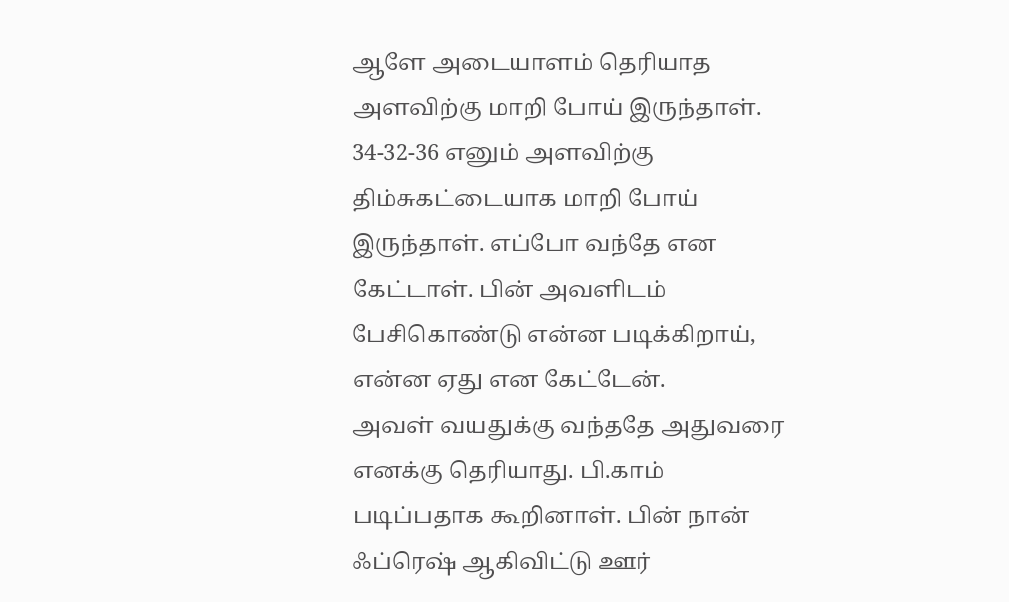ஆளே அடையாளம் தெரியாத அளவிற்கு மாறி போய் இருந்தாள். 34-32-36 எனும் அளவிற்கு திம்சுகட்டையாக மாறி போய் இருந்தாள். எப்போ வந்தே என கேட்டாள். பின் அவளிடம் பேசிகொண்டு என்ன படிக்கிறாய், என்ன ஏது என கேட்டேன்.
அவள் வயதுக்கு வந்ததே அதுவரை எனக்கு தெரியாது. பி.காம் படிப்பதாக கூறினாள். பின் நான் ஃப்ரெஷ் ஆகிவிட்டு ஊர்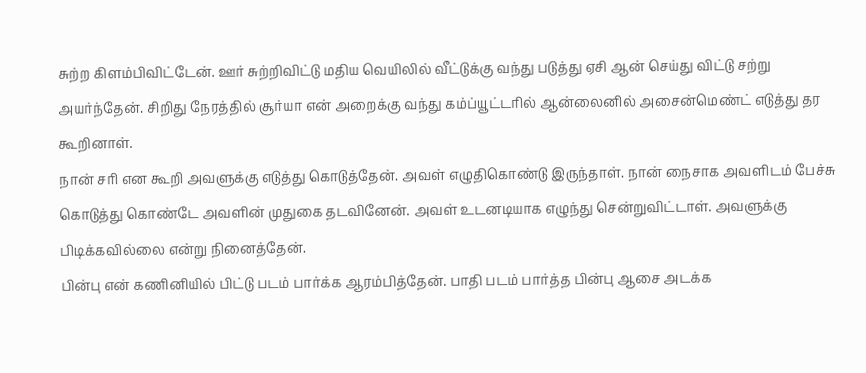சுற்ற கிளம்பிவிட்டேன். ஊர் சுற்றிவிட்டு மதிய வெயிலில் வீட்டுக்கு வந்து படுத்து ஏசி ஆன் செய்து விட்டு சற்று அயர்ந்தேன். சிறிது நேரத்தில் சூர்யா என் அறைக்கு வந்து கம்ப்யூட்டரில் ஆன்லைனில் அசைன்மெண்ட் எடுத்து தர கூறினாள்.
நான் சரி என கூறி அவளுக்கு எடுத்து கொடுத்தேன். அவள் எழுதிகொண்டு இருந்தாள். நான் நைசாக அவளிடம் பேச்சு கொடுத்து கொண்டே அவளின் முதுகை தடவினேன். அவள் உடனடியாக எழுந்து சென்றுவிட்டாள். அவளுக்கு பிடிக்கவில்லை என்று நினைத்தேன்.
பின்பு என் கணினியில் பிட்டு படம் பார்க்க ஆரம்பித்தேன். பாதி படம் பார்த்த பின்பு ஆசை அடக்க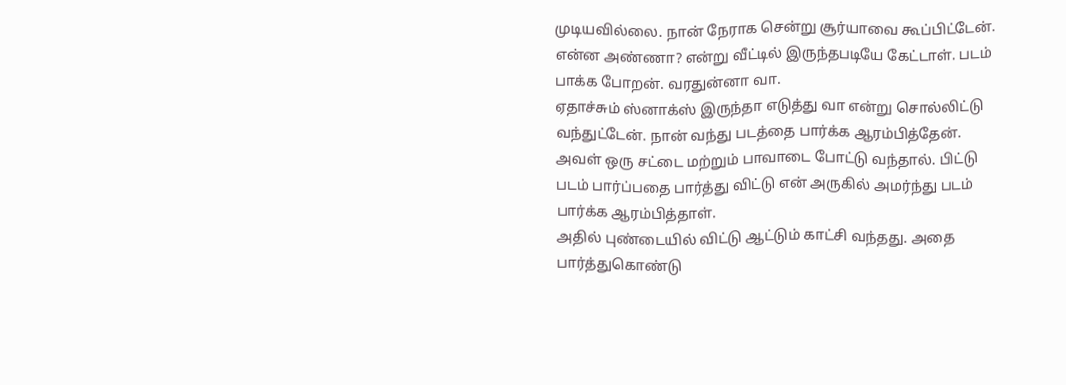முடியவில்லை. நான் நேராக சென்று சூர்யாவை கூப்பிட்டேன். என்ன அண்ணா? என்று வீட்டில் இருந்தபடியே கேட்டாள். படம் பாக்க போறன். வரதுன்னா வா.
ஏதாச்சும் ஸ்னாக்ஸ் இருந்தா எடுத்து வா என்று சொல்லிட்டு வந்துட்டேன். நான் வந்து படத்தை பார்க்க ஆரம்பித்தேன். அவள் ஒரு சட்டை மற்றும் பாவாடை போட்டு வந்தால். பிட்டு படம் பார்ப்பதை பார்த்து விட்டு என் அருகில் அமர்ந்து படம் பார்க்க ஆரம்பித்தாள்.
அதில் புண்டையில் விட்டு ஆட்டும் காட்சி வந்தது. அதை பார்த்துகொண்டு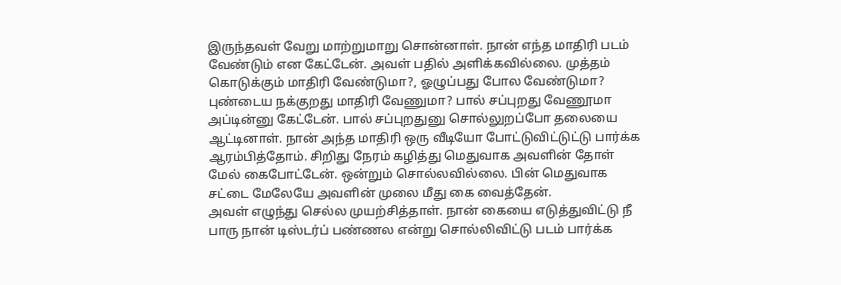இருந்தவள் வேறு மாற்றுமாறு சொன்னாள். நான் எந்த மாதிரி படம் வேண்டும் என கேட்டேன். அவள் பதில் அளிக்கவில்லை. முத்தம் கொடுக்கும் மாதிரி வேண்டுமா?, ஓழுப்பது போல வேண்டுமா?
புண்டைய நக்குறது மாதிரி வேணுமா? பால் சப்புறது வேணூமா அப்டின்னு கேட்டேன். பால் சப்புறதுனு சொல்லுறப்போ தலையை ஆட்டினாள். நான் அந்த மாதிரி ஒரு வீடியோ போட்டுவிட்டுட்டு பார்க்க ஆரம்பித்தோம். சிறிது நேரம் கழித்து மெதுவாக அவளின் தோள் மேல் கைபோட்டேன். ஒன்றும் சொல்லவில்லை. பின் மெதுவாக சட்டை மேலேயே அவளின் முலை மீது கை வைத்தேன்.
அவள் எழுந்து செல்ல முயற்சித்தாள். நான் கையை எடுத்துவிட்டு நீ பாரு நான் டிஸ்டர்ப் பண்ணல என்று சொல்லிவிட்டு படம் பார்க்க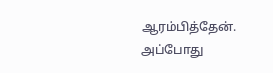ஆரம்பித்தேன்.
அப்போது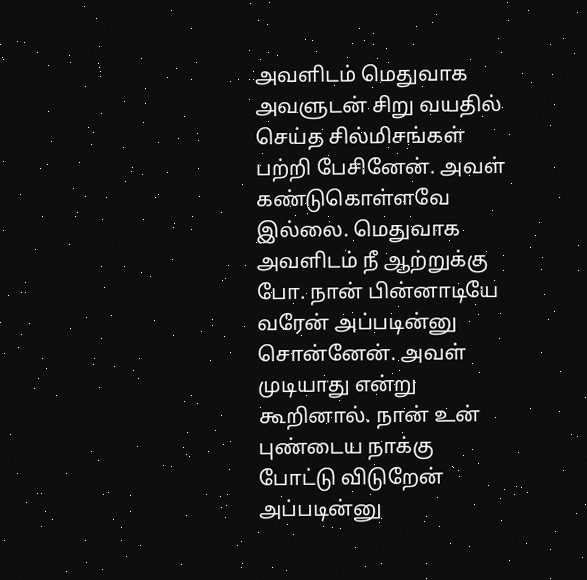அவளிடம் மெதுவாக அவளுடன் சிறு வயதில் செய்த சில்மிசங்கள் பற்றி பேசினேன். அவள் கண்டுகொள்ளவே இல்லை. மெதுவாக அவளிடம் நீ ஆற்றுக்கு போ. நான் பின்னாடியே வரேன் அப்படின்னு சொன்னேன். அவள் முடியாது என்று கூறினால். நான் உன் புண்டைய நாக்கு போட்டு விடுறேன் அப்படின்னு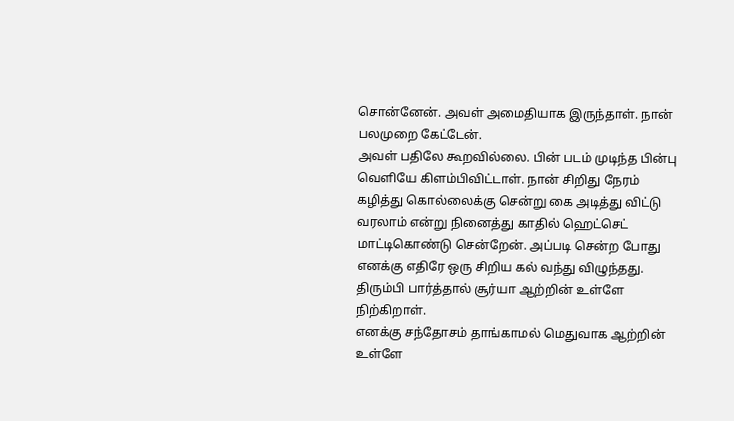சொன்னேன். அவள் அமைதியாக இருந்தாள். நான் பலமுறை கேட்டேன்.
அவள் பதிலே கூறவில்லை. பின் படம் முடிந்த பின்பு வெளியே கிளம்பிவிட்டாள். நான் சிறிது நேரம் கழித்து கொல்லைக்கு சென்று கை அடித்து விட்டு வரலாம் என்று நினைத்து காதில் ஹெட்செட் மாட்டிகொண்டு சென்றேன். அப்படி சென்ற போது எனக்கு எதிரே ஒரு சிறிய கல் வந்து விழுந்தது. திரும்பி பார்த்தால் சூர்யா ஆற்றின் உள்ளே நிற்கிறாள்.
எனக்கு சந்தோசம் தாங்காமல் மெதுவாக ஆற்றின் உள்ளே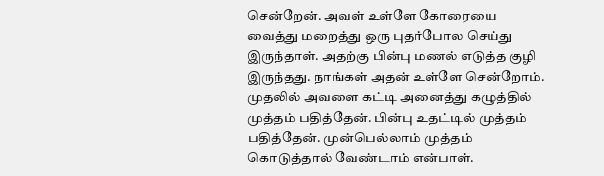சென்றேன். அவள் உள்ளே கோரையை வைத்து மறைத்து ஒரு புதர்போல செய்து இருந்தாள். அதற்கு பின்பு மணல் எடுத்த குழி இருந்தது. நாங்கள் அதன் உள்ளே சென்றோம். முதலில் அவளை கட்டி அனைத்து கழுத்தில் முத்தம் பதித்தேன். பின்பு உதட்டில் முத்தம் பதித்தேன். முன்பெல்லாம் முத்தம் கொடுத்தால் வேண்டாம் என்பாள்.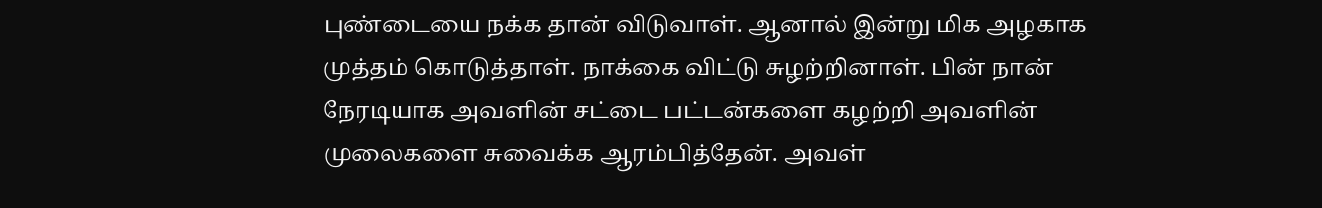புண்டையை நக்க தான் விடுவாள். ஆனால் இன்று மிக அழகாக முத்தம் கொடுத்தாள். நாக்கை விட்டு சுழற்றினாள். பின் நான் நேரடியாக அவளின் சட்டை பட்டன்களை கழற்றி அவளின் முலைகளை சுவைக்க ஆரம்பித்தேன். அவள்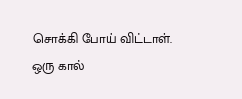சொக்கி போய் விட்டாள்.
ஒரு கால்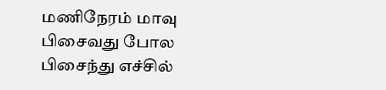மணிநேரம் மாவு பிசைவது போல பிசைந்து எச்சில்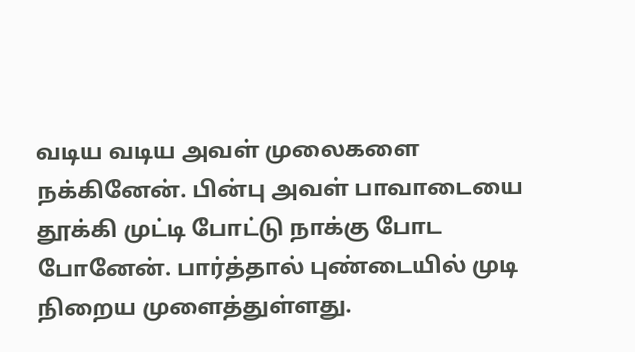வடிய வடிய அவள் முலைகளை நக்கினேன். பின்பு அவள் பாவாடையை தூக்கி முட்டி போட்டு நாக்கு போட போனேன். பார்த்தால் புண்டையில் முடி நிறைய முளைத்துள்ளது.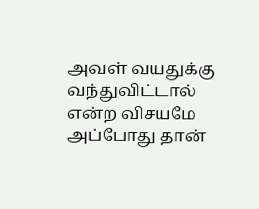அவள் வயதுக்கு வந்துவிட்டால் என்ற விசயமே அப்போது தான்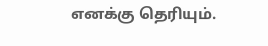எனக்கு தெரியும்.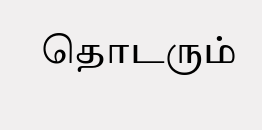தொடரும்